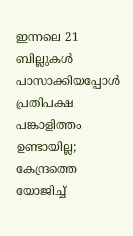ഇന്നലെ 21 ബില്ലുകള്‍ പാസാക്കിയപ്പോള്‍ പ്രതിപക്ഷ പങ്കാളിത്തം ഉണ്ടായില്ല; കേന്ദ്രത്തെ യോജിച്ച്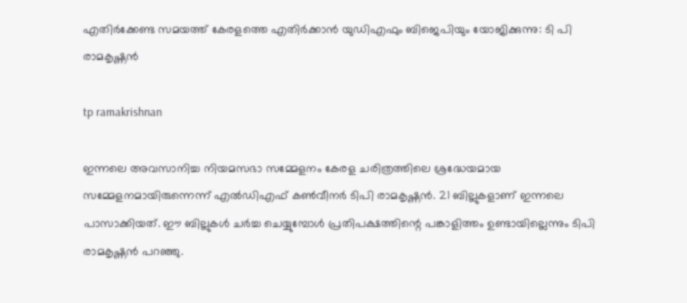എതിര്‍ക്കേണ്ട സമയത്ത് കേരളത്തെ എതിര്‍ക്കാന്‍ യുഡിഎഫും ബിജെപിയും യോജിക്കുന്നു: ടി പി രാമകൃഷ്ണന്‍

tp ramakrishnan

ഇന്നലെ അവസാനിച്ച നിയമസഭാ സമ്മേളനം കേരള ചരിത്രത്തിലെ ശ്രദ്ധേയമായ സമ്മേളനമായിരുന്നെന്ന് എല്‍ഡിഎഫ് കണ്‍വീനര്‍ ടിപി രാമകൃഷ്ണന്‍. 21 ബില്ലുകളാണ് ഇന്നലെ പാസാക്കിയത്. ഈ ബില്ലുകള്‍ ചര്‍ച്ച ചെയ്യുമ്പോള്‍ പ്രതിപക്ഷത്തിന്റെ പങ്കാളിത്തം ഉണ്ടായില്ലെന്നും ടിപി രാമകൃഷ്ണന്‍ പറഞ്ഞു.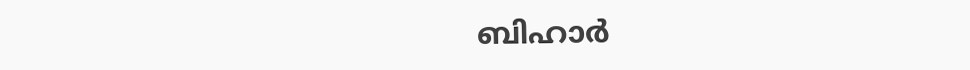ബിഹാര്‍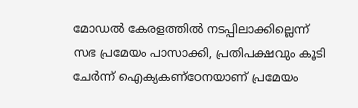മോഡല്‍ കേരളത്തില്‍ നടപ്പിലാക്കില്ലെന്ന് സഭ പ്രമേയം പാസാക്കി, പ്രതിപക്ഷവും കൂടി ചേര്‍ന്ന് ഐക്യകണ്‌ഠേനയാണ് പ്രമേയം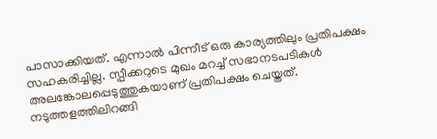പാസാക്കിയത്. എന്നാല്‍ പിന്നീട് ഒരു കാര്യത്തിലും പ്രതിപക്ഷം സഹകരിച്ചില്ല. സ്പീക്കറുടെ മുഖം മറച്ച് സഭാനടപടികള്‍ അലങ്കോലപ്പെടുത്തുകയാണ് പ്രതിപക്ഷം ചെയ്തത്. നടുത്തളത്തിലിറങ്ങി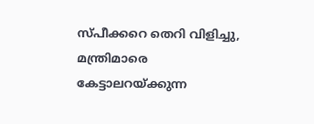സ്പീക്കറെ തെറി വിളിച്ചു, മന്ത്രിമാരെ കേട്ടാലറയ്ക്കുന്ന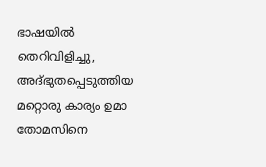ഭാഷയില്‍ തെറിവിളിച്ചു, അദ്ഭുതപ്പെടുത്തിയ മറ്റൊരു കാര്യം ഉമാ തോമസിനെ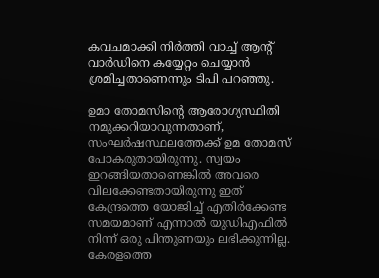കവചമാക്കി നിര്‍ത്തി വാച്ച് ആന്റ് വാര്‍ഡിനെ കയ്യേറ്റം ചെയ്യാന്‍ ശ്രമിച്ചതാണെന്നും ടിപി പറഞ്ഞു.

ഉമാ തോമസിന്റെ ആരോഗ്യസ്ഥിതി നമുക്കറിയാവുന്നതാണ്, സംഘര്‍ഷസ്ഥലത്തേക്ക് ഉമ തോമസ് പോകരുതായിരുന്നു. സ്വയം ഇറങ്ങിയതാണെങ്കില്‍ അവരെ വിലക്കേണ്ടതായിരുന്നു ഇത് കേന്ദ്രത്തെ യോജിച്ച് എതിര്‍ക്കേണ്ട സമയമാണ് എന്നാല്‍ യുഡിഎഫില്‍ നിന്ന് ഒരു പിന്തുണയും ലഭിക്കുന്നില്ല. കേരളത്തെ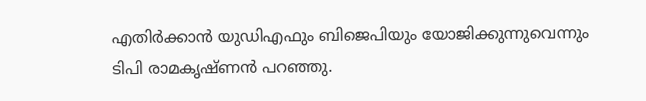എതിര്‍ക്കാന്‍ യുഡിഎഫും ബിജെപിയും യോജിക്കുന്നുവെന്നും ടിപി രാമകൃഷ്ണന്‍ പറഞ്ഞു.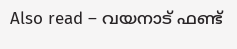Also read – വയനാട് ഫണ്ട്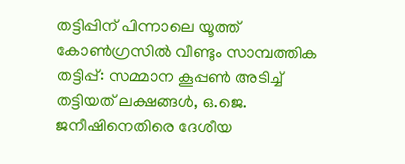തട്ടിപ്പിന് പിന്നാലെ യൂത്ത് കോൺഗ്രസിൽ വീണ്ടും സാമ്പത്തിക തട്ടിപ്പ്: സമ്മാന കൂപ്പൺ അടിച്ച് തട്ടിയത് ലക്ഷങ്ങൾ, ഒ.ജെ. ജനീഷിനെതിരെ ദേശീയ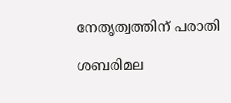നേതൃത്വത്തിന് പരാതി

ശബരിമല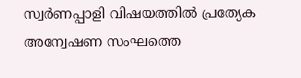സ്വര്‍ണപ്പാളി വിഷയത്തില്‍ പ്രത്യേക അന്വേഷണ സംഘത്തെ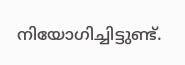നിയോഗിച്ചിട്ടുണ്ട്.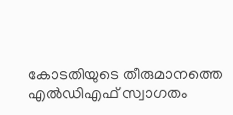കോടതിയുടെ തീരുമാനത്തെ എല്‍ഡിഎഫ് സ്വാഗതം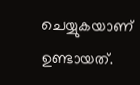ചെയ്യുകയാണ് ഉണ്ടായത്.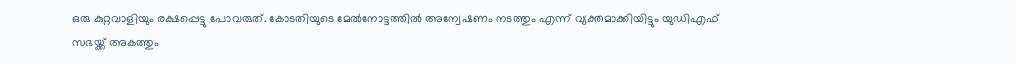ഒരു കുറ്റവാളിയും രക്ഷപ്പെട്ടു പോവരുത്. കോടതിയുടെ മേല്‍നോട്ടത്തില്‍ അന്വേഷണം നടത്തും എന്ന് വ്യക്തമാക്കിയിട്ടും യുഡിഎഫ് സഭയ്ക്ക് അകത്തും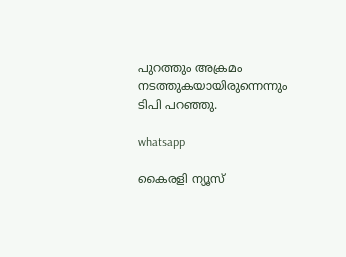പുറത്തും അക്രമം നടത്തുകയായിരുന്നെന്നും ടിപി പറഞ്ഞു.

whatsapp

കൈരളി ന്യൂസ്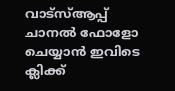വാട്‌സ്ആപ്പ് ചാനല്‍ ഫോളോ ചെയ്യാന്‍ ഇവിടെ ക്ലിക്ക്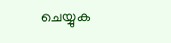ചെയ്യുക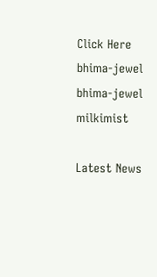Click Here
bhima-jewel
bhima-jewel
milkimist

Latest News